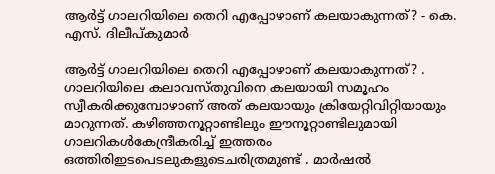ആർട്ട് ഗാലറിയിലെ തെറി എപ്പോഴാണ് കലയാകുന്നത്? - കെ. എസ്. ദിലീപ്കുമാർ

ആർട്ട് ഗാലറിയിലെ തെറി എപ്പോഴാണ് കലയാകുന്നത്? . ഗാലറിയിലെ കലാവസ്തുവിനെ കലയായി സമൂഹം സ്വീകരിക്കുമ്പോഴാണ് അത് കലയായും ക്രിയേറ്റിവിറ്റിയായും മാറുന്നത്. കഴിഞ്ഞനൂറ്റാണ്ടിലും ഈനൂറ്റാണ്ടിലുമായി ഗാലറികൾകേന്ദ്രീകരിച്ച് ഇത്തരം ഒത്തിരിഇടപെടലുകളുടെചരിത്രമുണ്ട് . മാർഷൽ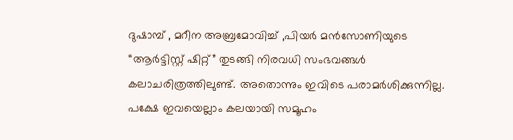ദുഷാമ്പ് , മറീന അബ്രമോവിച്ച് ,പിയർ മൻസോണിയുടെ “ആർട്ടിസ്റ്റ് ഷിറ്റ്” തുടങ്ങി നിരവധി സംഭവങ്ങൾ കലാചരിത്രത്തിലുണ്ട്. അതൊന്നും ഇവിടെ പരാമർശിക്കുന്നില്ല. പക്ഷേ ഇവയെല്ലാം കലയായി സമൂഹം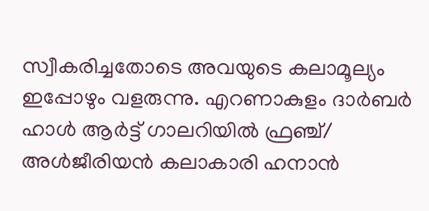സ്വീകരിച്ചതോടെ അവയുടെ കലാമൂല്യം ഇപ്പോഴും വളരുന്നു. എറണാകുളം ദാർബർ ഹാൾ ആർട്ട് ഗാലറിയിൽ ഫ്രഞ്ച്/ അൾജീരിയൻ കലാകാരി ഹനാൻ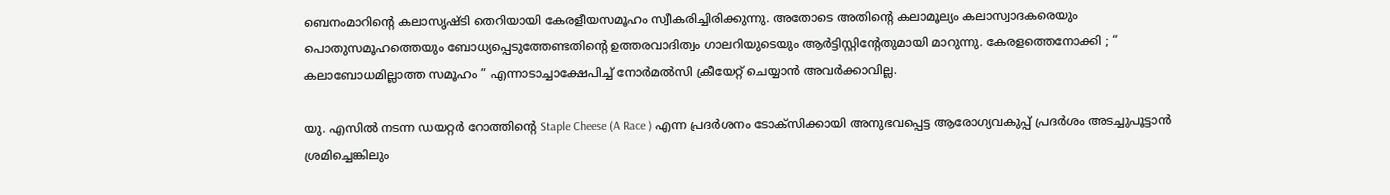ബെനംമാറിന്റെ കലാസൃഷ്ടി തെറിയായി കേരളീയസമൂഹം സ്വീകരിച്ചിരിക്കുന്നു. അതോടെ അതിന്റെ കലാമൂല്യം കലാസ്വാദകരെയും പൊതുസമൂഹത്തെയും ബോധ്യപ്പെടുത്തേണ്ടതിന്റെ ഉത്തരവാദിത്വം ഗാലറിയുടെയും ആർട്ടിസ്റ്റിന്റേതുമായി മാറുന്നു. കേരളത്തെനോക്കി ; “ കലാബോധമില്ലാത്ത സമൂഹം ” എന്നാടാച്ചാക്ഷേപിച്ച് നോർമൽസി ക്രീയേറ്റ് ചെയ്യാൻ അവർക്കാവില്ല.

യു. എസിൽ നടന്ന ഡയറ്റർ റോത്തിന്റെ Staple Cheese (A Race ) എന്ന പ്രദർശനം ടോക്സിക്കായി അനുഭവപ്പെട്ട ആരോഗ്യവകുപ്പ് പ്രദർശം അടച്ചുപൂട്ടാൻ ശ്രമിച്ചെങ്കിലും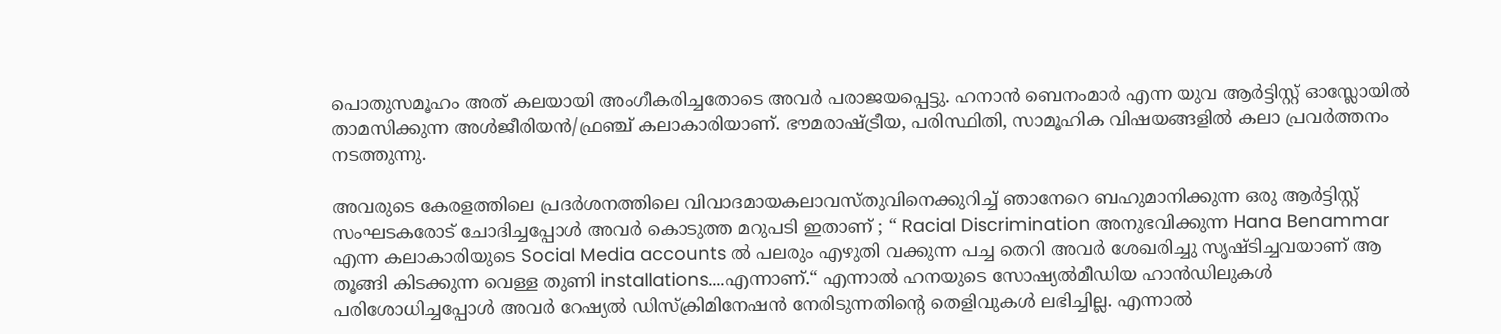പൊതുസമൂഹം അത് കലയായി അംഗീകരിച്ചതോടെ അവർ പരാജയപ്പെട്ടു. ഹനാൻ ബെനംമാർ എന്ന യുവ ആർട്ടിസ്റ്റ് ഓസ്ലോയിൽ താമസിക്കുന്ന അൾജീരിയൻ/ഫ്രഞ്ച് കലാകാരിയാണ്. ഭൗമരാഷ്ട്രീയ, പരിസ്ഥിതി, സാമൂഹിക വിഷയങ്ങളിൽ കലാ പ്രവർത്തനം നടത്തുന്നു.

അവരുടെ കേരളത്തിലെ പ്രദർശനത്തിലെ വിവാദമായകലാവസ്തുവിനെക്കുറിച്ച് ഞാനേറെ ബഹുമാനിക്കുന്ന ഒരു ആർട്ടിസ്റ്റ് സംഘടകരോട് ചോദിച്ചപ്പോൾ അവർ കൊടുത്ത മറുപടി ഇതാണ് ; “ Racial Discrimination അനുഭവിക്കുന്ന Hana Benammar എന്ന കലാകാരിയുടെ Social Media accounts ൽ പലരും എഴുതി വക്കുന്ന പച്ച തെറി അവർ ശേഖരിച്ചു സൃഷ്ടിച്ചവയാണ് ആ തൂങ്ങി കിടക്കുന്ന വെള്ള തുണി installations....എന്നാണ്.“ എന്നാൽ ഹനയുടെ സോഷ്യൽമീഡിയ ഹാൻഡിലുകൾ പരിശോധിച്ചപ്പോൾ അവർ റേഷ്യൽ ഡിസ്ക്രിമിനേഷൻ നേരിടുന്നതിന്റെ തെളിവുകൾ ലഭിച്ചില്ല. എന്നാൽ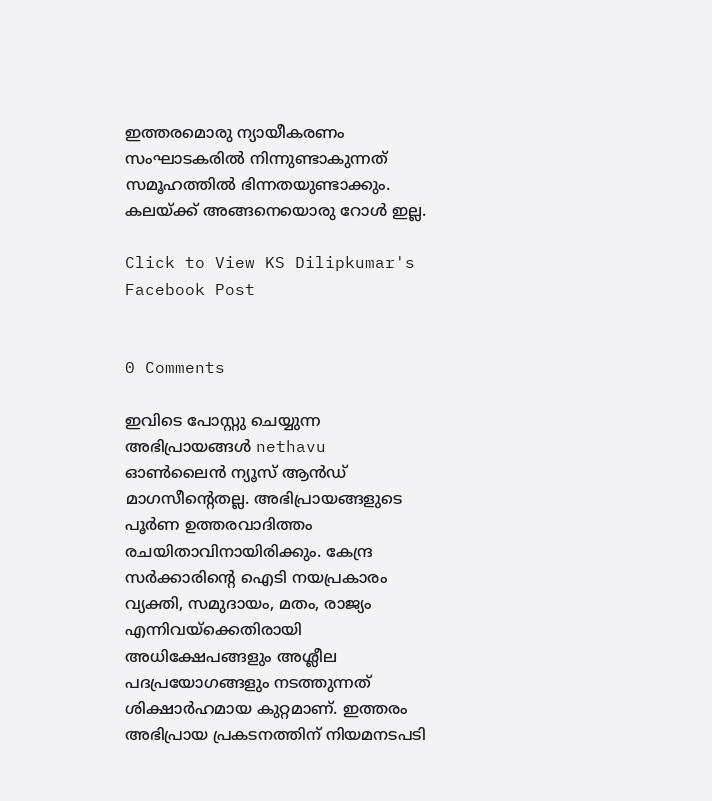ഇത്തരമൊരു ന്യായീകരണം സംഘാടകരിൽ നിന്നുണ്ടാകുന്നത് സമൂഹത്തിൽ ഭിന്നതയുണ്ടാക്കും. കലയ്ക്ക് അങ്ങനെയൊരു റോൾ ഇല്ല.

Click to View KS Dilipkumar's Facebook Post


0 Comments

ഇവിടെ പോസ്റ്റു ചെയ്യുന്ന അഭിപ്രായങ്ങൾ nethavu ഓൺലൈൻ ന്യൂസ് ആൻഡ് മാഗസീന്റെതല്ല. അഭിപ്രായങ്ങളുടെ പൂർണ ഉത്തരവാദിത്തം രചയിതാവിനായിരിക്കും. കേന്ദ്ര സർക്കാരിന്റെ ഐടി നയപ്രകാരം വ്യക്തി, സമുദായം, മതം, രാജ്യം എന്നിവയ്ക്കെതിരായി അധിക്ഷേപങ്ങളും അശ്ലീല പദപ്രയോഗങ്ങളും നടത്തുന്നത് ശിക്ഷാർഹമായ കുറ്റമാണ്. ഇത്തരം അഭിപ്രായ പ്രകടനത്തിന് നിയമനടപടി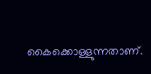കൈക്കൊള്ളുന്നതാണ്.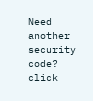Need another security code? click